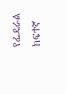የፌዴራል ከፍተኛ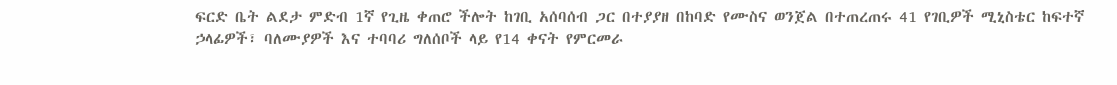ፍርድ ቤት ልደታ ምድብ 1ኛ የጊዜ ቀጠሮ ችሎት ከገቢ አሰባሰብ ጋር በተያያዘ በከባድ የሙስና ወንጀል በተጠረጠሩ 41 የገቢዎች ሚኒስቴር ከፍተኛ ኃላፊዎች፣ ባለሙያዎች እና ተባባሪ ግለሰቦች ላይ የ14 ቀናት የምርመራ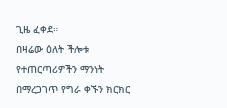ጊዜ ፈቀደ።
በዛሬው ዕለት ችሎቱ የተጠርጣሪዎችን ማንነት በማረጋገጥ የግራ ቀኙን ክርክር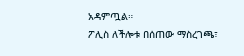አዳምጧል።
ፖሊስ ለችሎቱ በሰጠው ማስረገጫ፣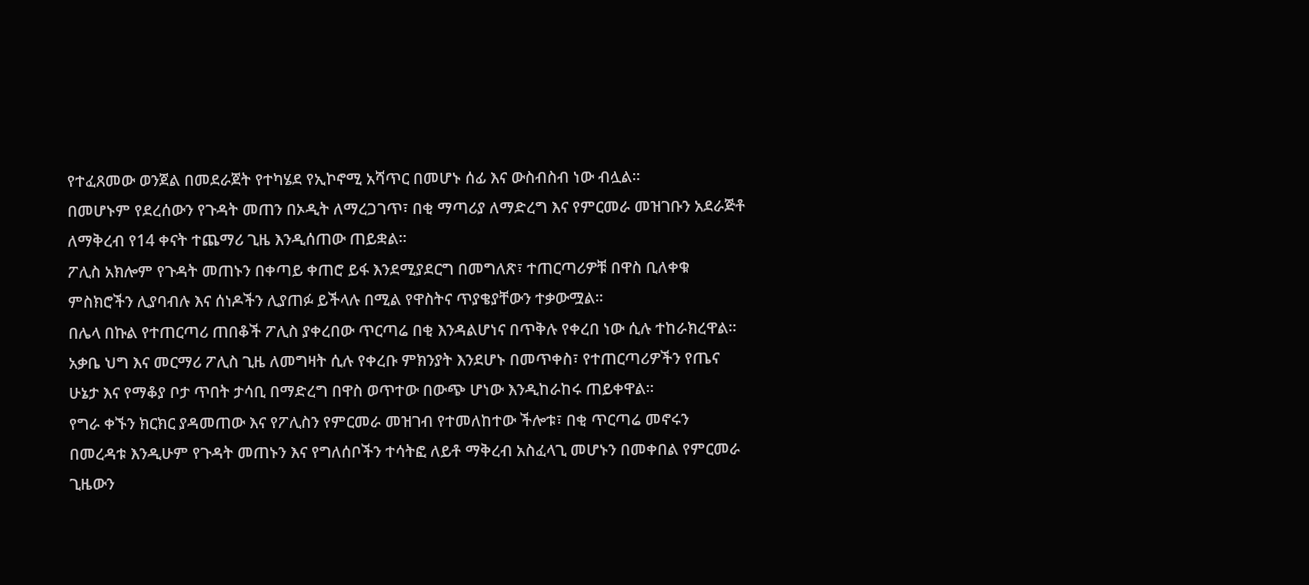የተፈጸመው ወንጀል በመደራጀት የተካሄደ የኢኮኖሚ አሻጥር በመሆኑ ሰፊ እና ውስብስብ ነው ብሏል።
በመሆኑም የደረሰውን የጉዳት መጠን በኦዲት ለማረጋገጥ፣ በቂ ማጣሪያ ለማድረግ እና የምርመራ መዝገቡን አደራጅቶ ለማቅረብ የ14 ቀናት ተጨማሪ ጊዜ እንዲሰጠው ጠይቋል።
ፖሊስ አክሎም የጉዳት መጠኑን በቀጣይ ቀጠሮ ይፋ እንደሚያደርግ በመግለጽ፣ ተጠርጣሪዎቹ በዋስ ቢለቀቁ ምስክሮችን ሊያባብሉ እና ሰነዶችን ሊያጠፉ ይችላሉ በሚል የዋስትና ጥያቄያቸውን ተቃውሟል።
በሌላ በኩል የተጠርጣሪ ጠበቆች ፖሊስ ያቀረበው ጥርጣሬ በቂ እንዳልሆነና በጥቅሉ የቀረበ ነው ሲሉ ተከራክረዋል። አቃቤ ህግ እና መርማሪ ፖሊስ ጊዜ ለመግዛት ሲሉ የቀረቡ ምክንያት እንደሆኑ በመጥቀስ፣ የተጠርጣሪዎችን የጤና ሁኔታ እና የማቆያ ቦታ ጥበት ታሳቢ በማድረግ በዋስ ወጥተው በውጭ ሆነው እንዲከራከሩ ጠይቀዋል።
የግራ ቀኙን ክርክር ያዳመጠው እና የፖሊስን የምርመራ መዝገብ የተመለከተው ችሎቱ፣ በቂ ጥርጣሬ መኖሩን በመረዳቱ እንዲሁም የጉዳት መጠኑን እና የግለሰቦችን ተሳትፎ ለይቶ ማቅረብ አስፈላጊ መሆኑን በመቀበል የምርመራ ጊዜውን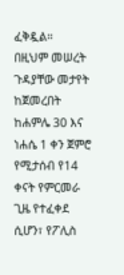ፈቅዷል።
በዚህም መሠረት ጉዳያቸው መታየት ከጀመረበት ከሐምሌ 30 እና ነሐሴ 1 ቀን ጀምሮ የሚታሰብ የ14 ቀናት የምርመራ ጊዜ የተፈቀደ ሲሆን፣ የፖሊስ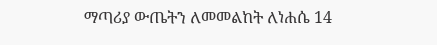ማጣሪያ ውጤትን ለመመልከት ለነሐሴ 14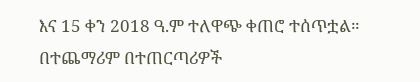እና 15 ቀን 2018 ዓ.ም ተለዋጭ ቀጠሮ ተሰጥቷል። በተጨማሪም በተጠርጣሪዎች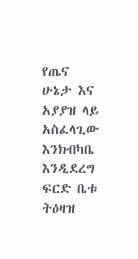የጤና ሁኔታ እና አያያዝ ላይ አስፈላጊው እንክብካቤ እንዲደረግ ፍርድ ቤቱ ትዕዛዝ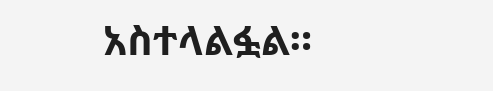አስተላልፏል።